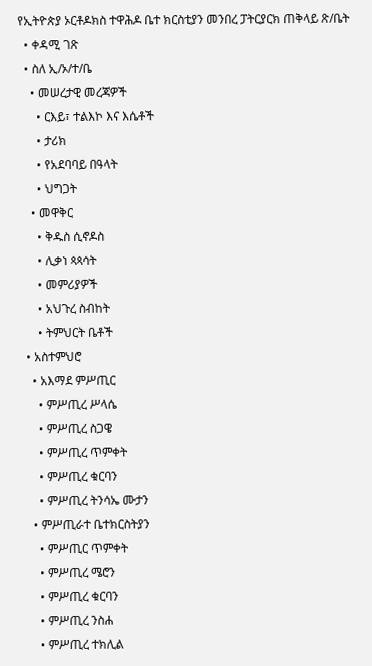የኢትዮጵያ ኦርቶዶክስ ተዋሕዶ ቤተ ክርስቲያን መንበረ ፓትርያርክ ጠቅላይ ጽ/ቤት
  • ቀዳሚ ገጽ
  • ስለ ኢ/ኦ/ተ/ቤ
    • መሠረታዊ መረጃዎች
      • ርእይ፣ ተልእኮ እና እሴቶች
      • ታሪክ
      • የአደባባይ በዓላት
      • ህግጋት
    • መዋቅር
      • ቅዱስ ሲኖዶስ
      • ሊቃነ ጳጳሳት
      • መምሪያዎች
      • አህጉረ ስብከት
      • ትምህርት ቤቶች
  • አስተምህሮ
    • አእማደ ምሥጢር
      • ምሥጢረ ሥላሴ
      • ምሥጢረ ስጋዌ
      • ምሥጢረ ጥምቀት
      • ምሥጢረ ቁርባን
      • ምሥጢረ ትንሳኤ ሙታን
    • ምሥጢራተ ቤተክርስትያን
      • ምሥጢር ጥምቀት
      • ምሥጢረ ሜሮን
      • ምሥጢረ ቁርባን
      • ምሥጢረ ንስሐ
      • ምሥጢረ ተክሊል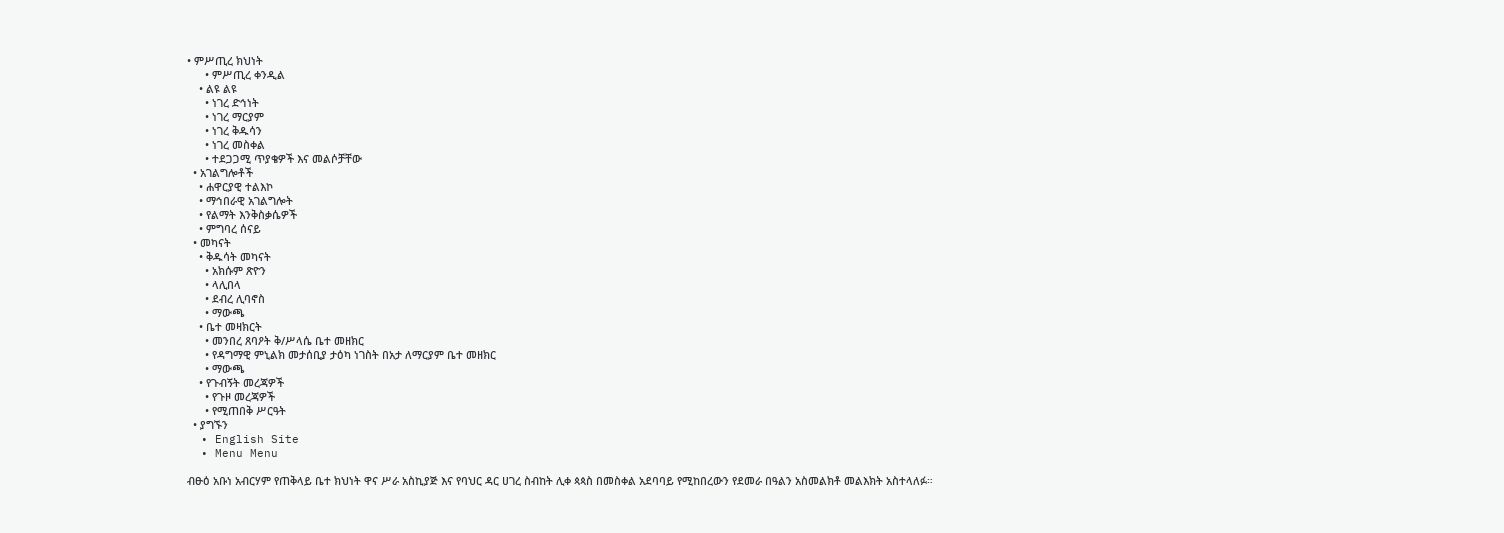• ምሥጢረ ክህነት
      • ምሥጢረ ቀንዲል
    • ልዩ ልዩ
      • ነገረ ድኅነት
      • ነገረ ማርያም
      • ነገረ ቅዱሳን
      • ነገረ መስቀል
      • ተደጋጋሚ ጥያቄዎች እና መልሶቻቸው
  • አገልግሎቶች
    • ሐዋርያዊ ተልእኮ
    • ማኅበራዊ አገልግሎት
    • የልማት እንቅስቃሴዎች
    • ምግባረ ሰናይ
  • መካናት
    • ቅዱሳት መካናት
      • አክሱም ጽዮን
      • ላሊበላ
      • ደብረ ሊባኖስ
      • ማውጫ
    • ቤተ መዛክርት
      • መንበረ ጸባዖት ቅ/ሥላሴ ቤተ መዘክር
      • የዳግማዊ ምኒልክ መታሰቢያ ታዕካ ነገስት በአታ ለማርያም ቤተ መዘክር
      • ማውጫ
    • የጉብኝት መረጃዎች
      • የጉዞ መረጃዎች
      • የሚጠበቅ ሥርዓት
  • ያግኙን
  • English Site
  • Menu Menu

ብፁዕ አቡነ አብርሃም የጠቅላይ ቤተ ክህነት ዋና ሥራ አስኪያጅ እና የባህር ዳር ሀገረ ስብከት ሊቀ ጳጳስ በመስቀል አደባባይ የሚከበረውን የደመራ በዓልን አስመልክቶ መልእክት አስተላለፉ።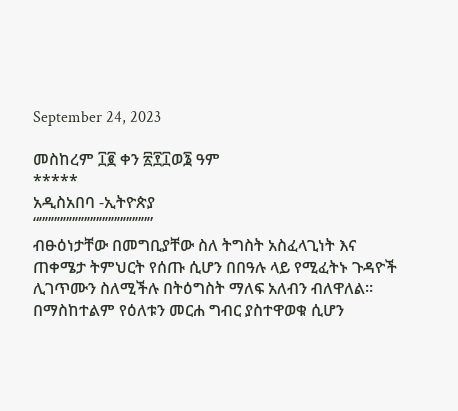September 24, 2023

መስከረም ፲፪ ቀን ፳፻፲ወ፮ ዓም
*****
አዲስአበባ -ኢትዮጵያ
“”””””””””””””””””””
ብፁዕነታቸው በመግቢያቸው ስለ ትግስት አስፈላጊነት እና ጠቀሜታ ትምህርት የሰጡ ሲሆን በበዓሉ ላይ የሚፈትኑ ጉዳዮች ሊገጥሙን ስለሚችሉ በትዕግስት ማለፍ አለብን ብለዋለል። በማስከተልም የዕለቱን መርሐ ግብር ያስተዋወቁ ሲሆን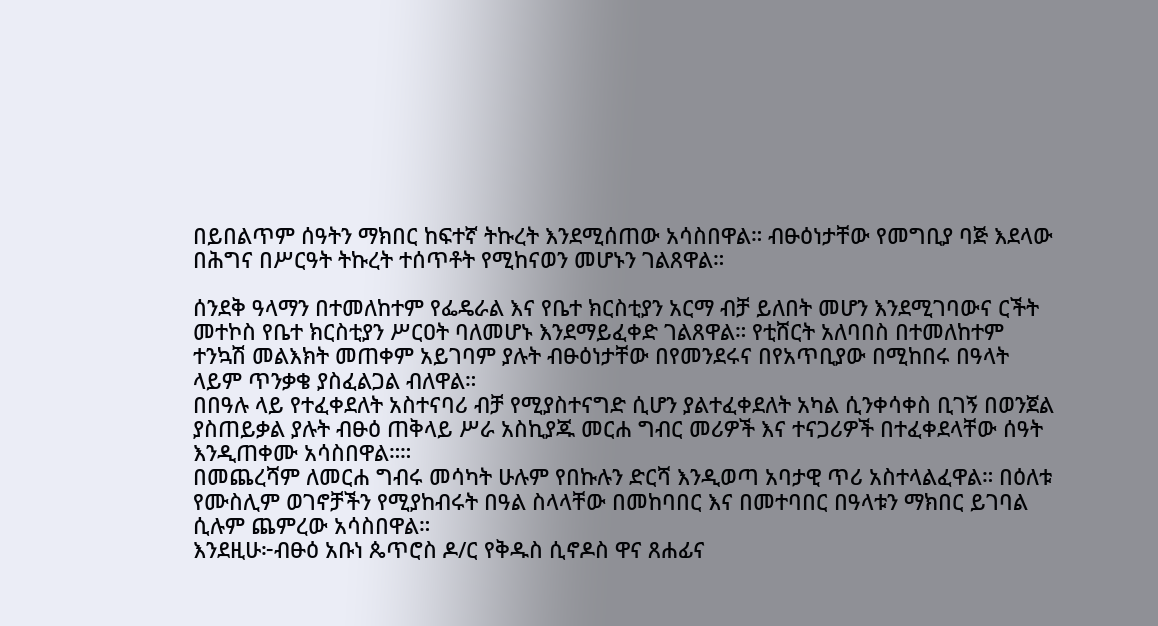በይበልጥም ሰዓትን ማክበር ከፍተኛ ትኩረት እንደሚሰጠው አሳስበዋል። ብፁዕነታቸው የመግቢያ ባጅ እደላው በሕግና በሥርዓት ትኩረት ተሰጥቶት የሚከናወን መሆኑን ገልጸዋል።

ሰንደቅ ዓላማን በተመለከተም የፌዴራል እና የቤተ ክርስቲያን አርማ ብቻ ይለበት መሆን እንደሚገባውና ርችት መተኮስ የቤተ ክርስቲያን ሥርዐት ባለመሆኑ እንደማይፈቀድ ገልጸዋል። የቲሸርት አለባበስ በተመለከተም ተንኳሽ መልእክት መጠቀም አይገባም ያሉት ብፁዕነታቸው በየመንደሩና በየአጥቢያው በሚከበሩ በዓላት ላይም ጥንቃቄ ያስፈልጋል ብለዋል።
በበዓሉ ላይ የተፈቀደለት አስተናባሪ ብቻ የሚያስተናግድ ሲሆን ያልተፈቀደለት አካል ሲንቀሳቀስ ቢገኝ በወንጀል ያስጠይቃል ያሉት ብፁዕ ጠቅላይ ሥራ አስኪያጁ መርሐ ግብር መሪዎች እና ተናጋሪዎች በተፈቀደላቸው ሰዓት እንዲጠቀሙ አሳስበዋል።።
በመጨረሻም ለመርሐ ግብሩ መሳካት ሁሉም የበኩሉን ድርሻ እንዲወጣ አባታዊ ጥሪ አስተላልፈዋል። በዕለቱ የሙስሊም ወገኖቻችን የሚያከብሩት በዓል ስላላቸው በመከባበር እና በመተባበር በዓላቱን ማክበር ይገባል ሲሉም ጨምረው አሳስበዋል።
እንደዚሁ፦ብፁዕ አቡነ ጴጥሮስ ዶ/ር የቅዱስ ሲኖዶስ ዋና ጸሐፊና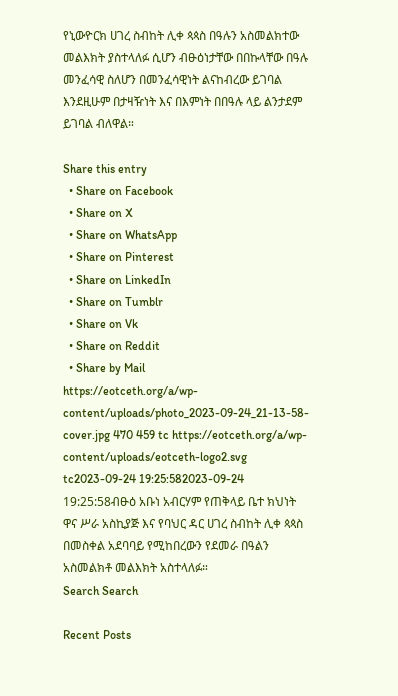የኒውዮርክ ሀገረ ስብከት ሊቀ ጳጳስ በዓሉን አስመልክተው መልእክት ያስተላለፉ ሲሆን ብፁዕነታቸው በበኩላቸው በዓሉ መንፈሳዊ ስለሆን በመንፈሳዊነት ልናከብረው ይገባል እንደዚሁም በታዛዥነት እና በእምነት በበዓሉ ላይ ልንታደም ይገባል ብለዋል።

Share this entry
  • Share on Facebook
  • Share on X
  • Share on WhatsApp
  • Share on Pinterest
  • Share on LinkedIn
  • Share on Tumblr
  • Share on Vk
  • Share on Reddit
  • Share by Mail
https://eotceth.org/a/wp-content/uploads/photo_2023-09-24_21-13-58-cover.jpg 470 459 tc https://eotceth.org/a/wp-content/uploads/eotceth-logo2.svg tc2023-09-24 19:25:582023-09-24 19:25:58ብፁዕ አቡነ አብርሃም የጠቅላይ ቤተ ክህነት ዋና ሥራ አስኪያጅ እና የባህር ዳር ሀገረ ስብከት ሊቀ ጳጳስ በመስቀል አደባባይ የሚከበረውን የደመራ በዓልን አስመልክቶ መልእክት አስተላለፉ።
Search Search

Recent Posts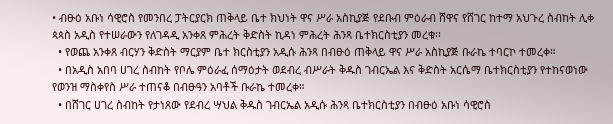• ብፁዕ አቡነ ሳዊሮስ የመንበረ ፓትርያርክ ጠቅላይ ቤተ ክህነት ዋና ሥራ አስኪያጅ የደቡብ ምዕራብ ሸዋና የሸገር ከተማ አህጉረ ስብከት ሊቀ ጳጳስ አዲስ የተሠራውን የለገዳዲ አንቀጸ ምሕረት ቅድስት ኪዳነ ምሕረት ሕንጻ ቤተክርስቲያን መረቁ፡፡
  • የወጨ አንቀጸ ብርሃን ቅድስት ማርያም ቤተ ክርስቲያን አዲሱ ሕንጻ በብፁዕ ጠቅላይ ዋና ሥራ አስኪያጅ ቡራኬ ተባርኮ ተመረቀ።
  • በአዲስ አበባ ሀገረ ስብከት የቦሌ ምዕራፈ ሰማዕታት ወደብረ ብሥራት ቅዱስ ገብርኤል እና ቅድስት አርሴማ ቤተክርስቲያን የተከናወነው የወንዝ ማስቀየስ ሥራ ተጠናቆ በብፁዓን አባቶች ቡራኬ ተመረቀ።
  • በሸገር ሀገረ ስብከት የታነጸው የደብረ ሣህል ቅዱስ ገብርኤል አዲሱ ሕንጻ ቤተክርስቲያን በብፁዕ አቡነ ሳዊሮስ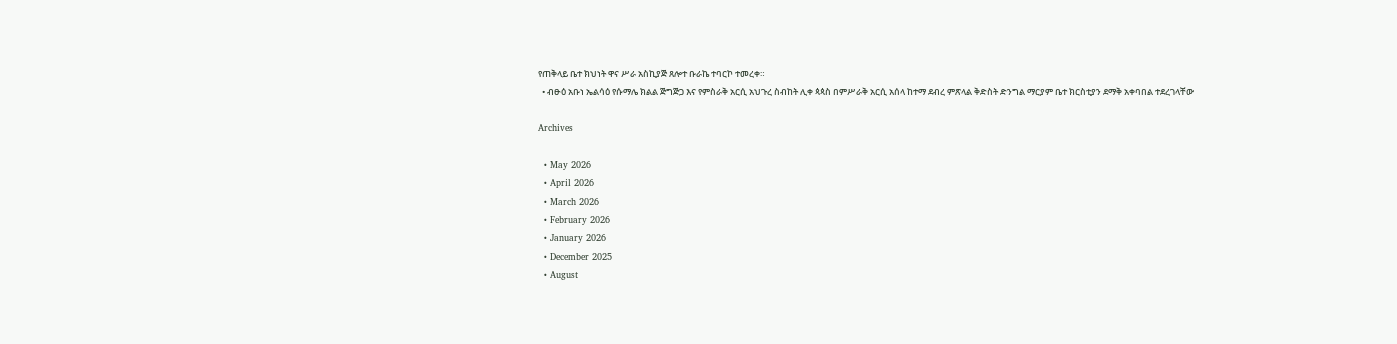የጠቅላይ ቤተ ክህነት ዋና ሥራ አስኪያጅ ጸሎተ ቡራኬ ተባርኮ ተመረቀ።
  • ብፁዕ አቡነ ኤልሳዕ የሱማሌ ክልል ጅግጅጋ እና የምስራቅ አርሲ አህጉረ ስብከት ሊቀ ጳጳስ በምሥራቅ አርሲ አሰላ ከተማ ደብረ ምጽላል ቅድስት ድንግል ማርያም ቤተ ክርስቲያን ደማቅ አቀባበል ተደረገላቸው

Archives

  • May 2026
  • April 2026
  • March 2026
  • February 2026
  • January 2026
  • December 2025
  • August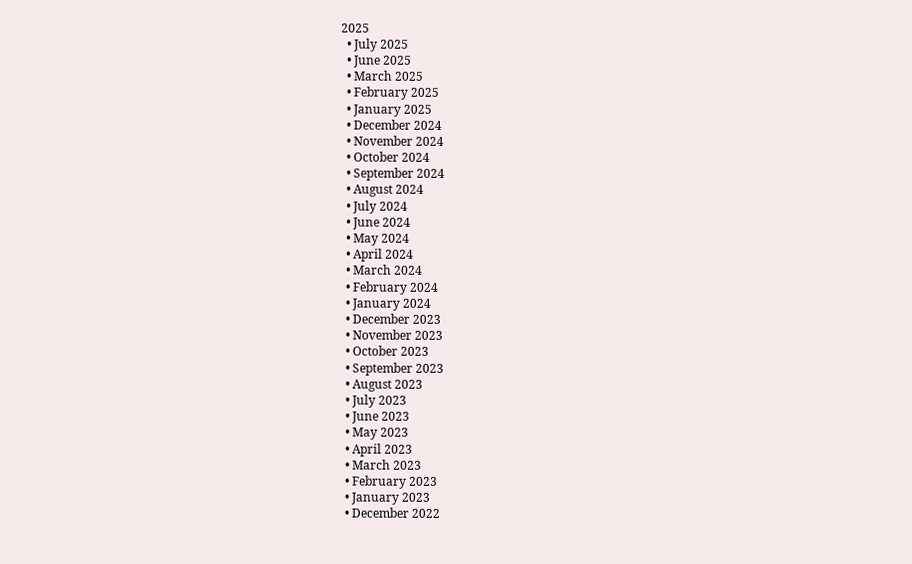2025
  • July 2025
  • June 2025
  • March 2025
  • February 2025
  • January 2025
  • December 2024
  • November 2024
  • October 2024
  • September 2024
  • August 2024
  • July 2024
  • June 2024
  • May 2024
  • April 2024
  • March 2024
  • February 2024
  • January 2024
  • December 2023
  • November 2023
  • October 2023
  • September 2023
  • August 2023
  • July 2023
  • June 2023
  • May 2023
  • April 2023
  • March 2023
  • February 2023
  • January 2023
  • December 2022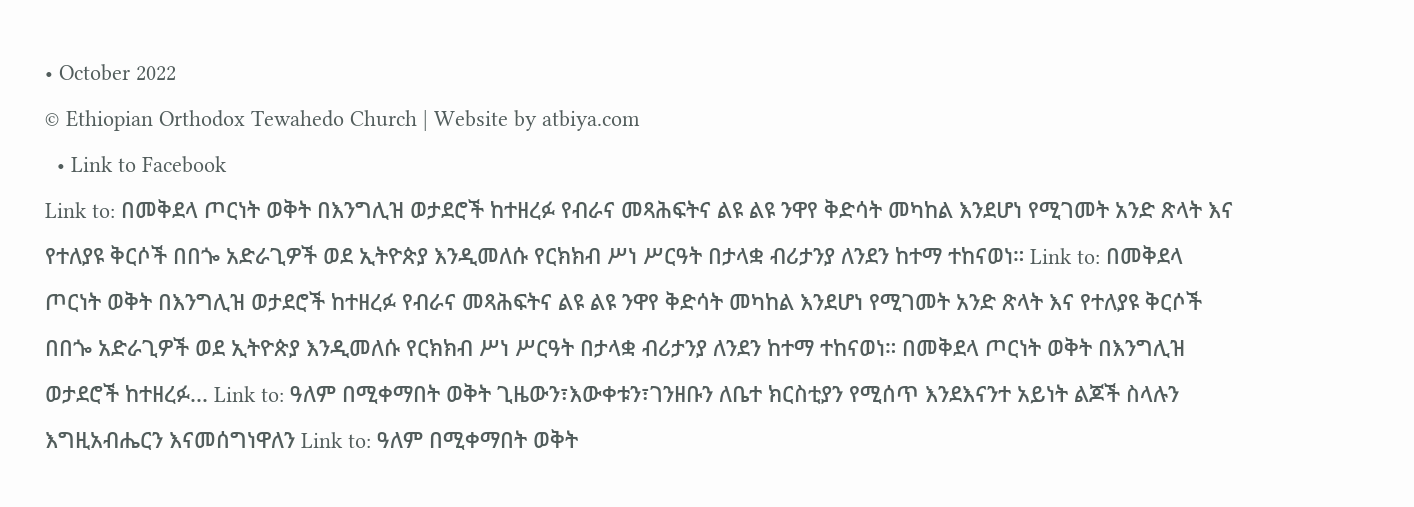• October 2022
© Ethiopian Orthodox Tewahedo Church | Website by atbiya.com
  • Link to Facebook
Link to: በመቅደላ ጦርነት ወቅት በእንግሊዝ ወታደሮች ከተዘረፉ የብራና መጻሕፍትና ልዩ ልዩ ንዋየ ቅድሳት መካከል እንደሆነ የሚገመት አንድ ጽላት እና የተለያዩ ቅርሶች በበጐ አድራጊዎች ወደ ኢትዮጵያ እንዲመለሱ የርክክብ ሥነ ሥርዓት በታላቋ ብሪታንያ ለንደን ከተማ ተከናወነ። Link to: በመቅደላ ጦርነት ወቅት በእንግሊዝ ወታደሮች ከተዘረፉ የብራና መጻሕፍትና ልዩ ልዩ ንዋየ ቅድሳት መካከል እንደሆነ የሚገመት አንድ ጽላት እና የተለያዩ ቅርሶች በበጐ አድራጊዎች ወደ ኢትዮጵያ እንዲመለሱ የርክክብ ሥነ ሥርዓት በታላቋ ብሪታንያ ለንደን ከተማ ተከናወነ። በመቅደላ ጦርነት ወቅት በእንግሊዝ ወታደሮች ከተዘረፉ... Link to: ዓለም በሚቀማበት ወቅት ጊዜውን፣እውቀቱን፣ገንዘቡን ለቤተ ክርስቲያን የሚሰጥ እንደእናንተ አይነት ልጆች ስላሉን እግዚአብሔርን እናመሰግነዋለን Link to: ዓለም በሚቀማበት ወቅት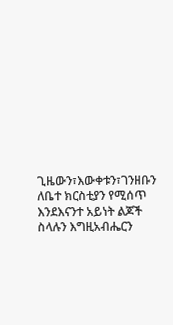ጊዜውን፣እውቀቱን፣ገንዘቡን ለቤተ ክርስቲያን የሚሰጥ እንደእናንተ አይነት ልጆች ስላሉን እግዚአብሔርን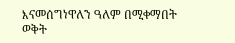እናመሰግነዋለን ዓለም በሚቀማበት ወቅት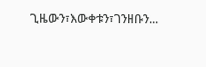ጊዜውን፣እውቀቱን፣ገንዘቡን...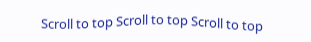Scroll to top Scroll to top Scroll to top